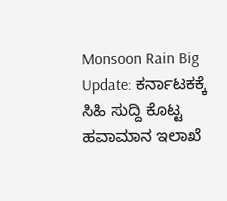Monsoon Rain Big Update: ಕರ್ನಾಟಕಕ್ಕೆ ಸಿಹಿ ಸುದ್ದಿ ಕೊಟ್ಟ ಹವಾಮಾನ ಇಲಾಖೆ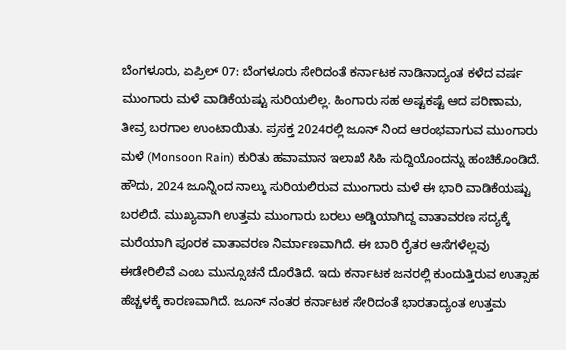ಬೆಂಗಳೂರು, ಏಪ್ರಿಲ್ 07: ಬೆಂಗಳೂರು ಸೇರಿದಂತೆ ಕರ್ನಾಟಕ ನಾಡಿನಾದ್ಯಂತ ಕಳೆದ ವರ್ಷ ಮುಂಗಾರು ಮಳೆ ವಾಡಿಕೆಯಷ್ಟು ಸುರಿಯಲಿಲ್ಲ. ಹಿಂಗಾರು ಸಹ ಅಷ್ಟಕಷ್ಟೆ ಆದ ಪರಿಣಾಮ, ತೀವ್ರ ಬರಗಾಲ ಉಂಟಾಯಿತು. ಪ್ರಸಕ್ತ 2024ರಲ್ಲಿ ಜೂನ್ ನಿಂದ ಆರಂಭವಾಗುವ ಮುಂಗಾರು ಮಳೆ (Monsoon Rain) ಕುರಿತು ಹವಾಮಾನ ಇಲಾಖೆ ಸಿಹಿ ಸುದ್ದಿಯೊಂದನ್ನು ಹಂಚಿಕೊಂಡಿದೆ.
ಹೌದು, 2024 ಜೂನ್ನಿಂದ ನಾಲ್ಕು ಸುರಿಯಲಿರುವ ಮುಂಗಾರು ಮಳೆ ಈ ಭಾರಿ ವಾಡಿಕೆಯಷ್ಟು ಬರಲಿದೆ. ಮುಖ್ಯವಾಗಿ ಉತ್ತಮ ಮುಂಗಾರು ಬರಲು ಅಡ್ಡಿಯಾಗಿದ್ದ ವಾತಾವರಣ ಸದ್ಯಕ್ಕೆ ಮರೆಯಾಗಿ ಪೂರಕ ವಾತಾವರಣ ನಿರ್ಮಾಣವಾಗಿದೆ. ಈ ಬಾರಿ ರೈತರ ಆಸೆಗಳೆಲ್ಲವು ಈಡೇರಿಲಿವೆ ಎಂಬ ಮುನ್ಸೂಚನೆ ದೊರೆತಿದೆ. ಇದು ಕರ್ನಾಟಕ ಜನರಲ್ಲಿ ಕುಂದುತ್ತಿರುವ ಉತ್ಸಾಹ ಹೆಚ್ಚಳಕ್ಕೆ ಕಾರಣವಾಗಿದೆ. ಜೂನ್ ನಂತರ ಕರ್ನಾಟಕ ಸೇರಿದಂತೆ ಭಾರತಾದ್ಯಂತ ಉತ್ತಮ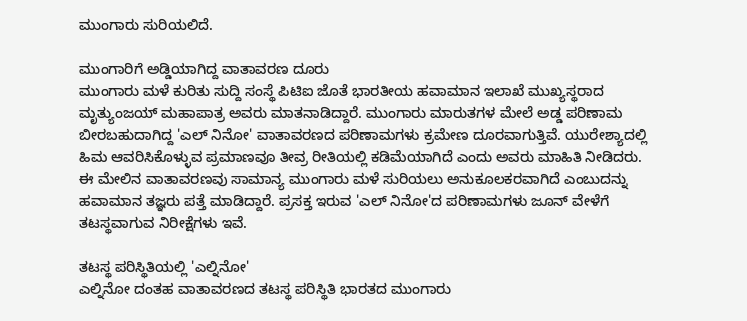ಮುಂಗಾರು ಸುರಿಯಲಿದೆ.

ಮುಂಗಾರಿಗೆ ಅಡ್ಡಿಯಾಗಿದ್ದ ವಾತಾವರಣ ದೂರು
ಮುಂಗಾರು ಮಳೆ ಕುರಿತು ಸುದ್ದಿ ಸಂಸ್ಥೆ ಪಿಟಿಐ ಜೊತೆ ಭಾರತೀಯ ಹವಾಮಾನ ಇಲಾಖೆ ಮುಖ್ಯಸ್ಥರಾದ ಮೃತ್ಯುಂಜಯ್ ಮಹಾಪಾತ್ರ ಅವರು ಮಾತನಾಡಿದ್ದಾರೆ. ಮುಂಗಾರು ಮಾರುತಗಳ ಮೇಲೆ ಅಡ್ಡ ಪರಿಣಾಮ ಬೀರಬಹುದಾಗಿದ್ದ 'ಎಲ್ ನಿನೋ' ವಾತಾವರಣದ ಪರಿಣಾಮಗಳು ಕ್ರಮೇಣ ದೂರವಾಗುತ್ತಿವೆ. ಯುರೇಶ್ಯಾದಲ್ಲಿ ಹಿಮ ಆವರಿಸಿಕೊಳ್ಳುವ ಪ್ರಮಾಣವೂ ತೀವ್ರ ರೀತಿಯಲ್ಲಿ ಕಡಿಮೆಯಾಗಿದೆ ಎಂದು ಅವರು ಮಾಹಿತಿ ನೀಡಿದರು.
ಈ ಮೇಲಿನ ವಾತಾವರಣವು ಸಾಮಾನ್ಯ ಮುಂಗಾರು ಮಳೆ ಸುರಿಯಲು ಅನುಕೂಲಕರವಾಗಿದೆ ಎಂಬುದನ್ನು ಹವಾಮಾನ ತಜ್ಞರು ಪತ್ತೆ ಮಾಡಿದ್ದಾರೆ. ಪ್ರಸಕ್ತ ಇರುವ 'ಎಲ್ ನಿನೋ'ದ ಪರಿಣಾಮಗಳು ಜೂನ್ ವೇಳೆಗೆ ತಟಸ್ಥವಾಗುವ ನಿರೀಕ್ಷೆಗಳು ಇವೆ.

ತಟಸ್ಥ ಪರಿಸ್ಥಿತಿಯಲ್ಲಿ 'ಎಲ್ನಿನೋ'
ಎಲ್ನಿನೋ ದಂತಹ ವಾತಾವರಣದ ತಟಸ್ಥ ಪರಿಸ್ಥಿತಿ ಭಾರತದ ಮುಂಗಾರು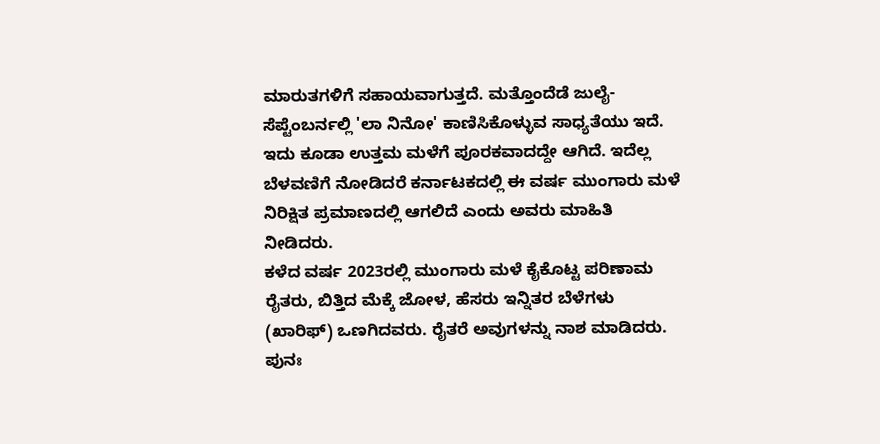ಮಾರುತಗಳಿಗೆ ಸಹಾಯವಾಗುತ್ತದೆ. ಮತ್ತೊಂದೆಡೆ ಜುಲೈ-ಸೆಪ್ಟೆಂಬರ್ನಲ್ಲಿ 'ಲಾ ನಿನೋ' ಕಾಣಿಸಿಕೊಳ್ಳುವ ಸಾಧ್ಯತೆಯು ಇದೆ. ಇದು ಕೂಡಾ ಉತ್ತಮ ಮಳೆಗೆ ಪೂರಕವಾದದ್ದೇ ಆಗಿದೆ. ಇದೆಲ್ಲ ಬೆಳವಣಿಗೆ ನೋಡಿದರೆ ಕರ್ನಾಟಕದಲ್ಲಿ ಈ ವರ್ಷ ಮುಂಗಾರು ಮಳೆ ನಿರಿಕ್ಷಿತ ಪ್ರಮಾಣದಲ್ಲಿ ಆಗಲಿದೆ ಎಂದು ಅವರು ಮಾಹಿತಿ ನೀಡಿದರು.
ಕಳೆದ ವರ್ಷ 2023ರಲ್ಲಿ ಮುಂಗಾರು ಮಳೆ ಕೈಕೊಟ್ಟ ಪರಿಣಾಮ ರೈತರು, ಬಿತ್ತಿದ ಮೆಕ್ಕೆ ಜೋಳ, ಹೆಸರು ಇನ್ನಿತರ ಬೆಳೆಗಳು (ಖಾರಿಫ್) ಒಣಗಿದವರು. ರೈತರೆ ಅವುಗಳನ್ನು ನಾಶ ಮಾಡಿದರು. ಪುನಃ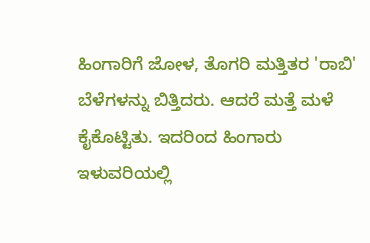ಹಿಂಗಾರಿಗೆ ಜೋಳ, ತೊಗರಿ ಮತ್ತಿತರ 'ರಾಬಿ' ಬೆಳೆಗಳನ್ನು ಬಿತ್ತಿದರು. ಆದರೆ ಮತ್ತೆ ಮಳೆ ಕೈಕೊಟ್ಟಿತು. ಇದರಿಂದ ಹಿಂಗಾರು ಇಳುವರಿಯಲ್ಲಿ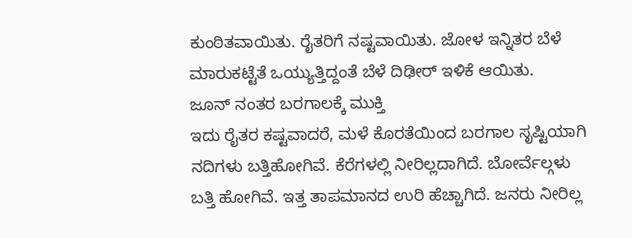ಕುಂಠಿತವಾಯಿತು. ರೈತರಿಗೆ ನಷ್ಟವಾಯಿತು. ಜೋಳ ಇನ್ನಿತರ ಬೆಳೆ ಮಾರುಕಟ್ಟೆತೆ ಒಯ್ಯುತ್ತಿದ್ದಂತೆ ಬೆಳೆ ದಿಢೀರ್ ಇಳಿಕೆ ಆಯಿತು.
ಜೂನ್ ನಂತರ ಬರಗಾಲಕ್ಕೆ ಮುಕ್ತಿ
ಇದು ರೈತರ ಕಷ್ಟವಾದರೆ, ಮಳೆ ಕೊರತೆಯಿಂದ ಬರಗಾಲ ಸೃಷ್ಟಿಯಾಗಿ ನದಿಗಳು ಬತ್ತಿಹೋಗಿವೆ. ಕೆರೆಗಳಲ್ಲಿ ನೀರಿಲ್ಲದಾಗಿದೆ. ಬೋರ್ವೆಲ್ಗಳು ಬತ್ತಿ ಹೋಗಿವೆ. ಇತ್ತ ತಾಪಮಾನದ ಉರಿ ಹೆಚ್ಚಾಗಿದೆ. ಜನರು ನೀರಿಲ್ಲ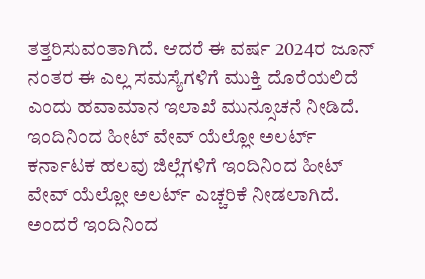ತತ್ತರಿಸುವಂತಾಗಿದೆ. ಆದರೆ ಈ ವರ್ಷ 2024ರ ಜೂನ್ ನಂತರ ಈ ಎಲ್ಲ ಸಮಸ್ಯೆಗಳಿಗೆ ಮುಕ್ತಿ ದೊರೆಯಲಿದೆ ಎಂದು ಹವಾಮಾನ ಇಲಾಖೆ ಮುನ್ಸೂಚನೆ ನೀಡಿದೆ.
ಇಂದಿನಿಂದ ಹೀಟ್ ವೇವ್ ಯೆಲ್ಲೋ ಅಲರ್ಟ್
ಕರ್ನಾಟಕ ಹಲವು ಜಿಲ್ಲೆಗಳಿಗೆ ಇಂದಿನಿಂದ ಹೀಟ್ ವೇವ್ ಯೆಲ್ಲೋ ಅಲರ್ಟ್ ಎಚ್ಚರಿಕೆ ನೀಡಲಾಗಿದೆ. ಅಂದರೆ ಇಂದಿನಿಂದ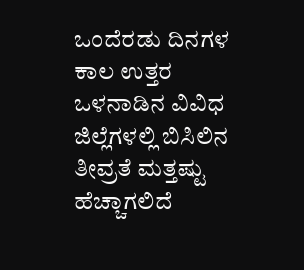ಒಂದೆರಡು ದಿನಗಳ ಕಾಲ ಉತ್ತರ ಒಳನಾಡಿನ ವಿವಿಧ ಜಿಲ್ಲೆಗಳಲ್ಲಿ ಬಿಸಿಲಿನ ತೀವ್ರತೆ ಮತ್ತಷ್ಟು ಹೆಚ್ಚಾಗಲಿದೆ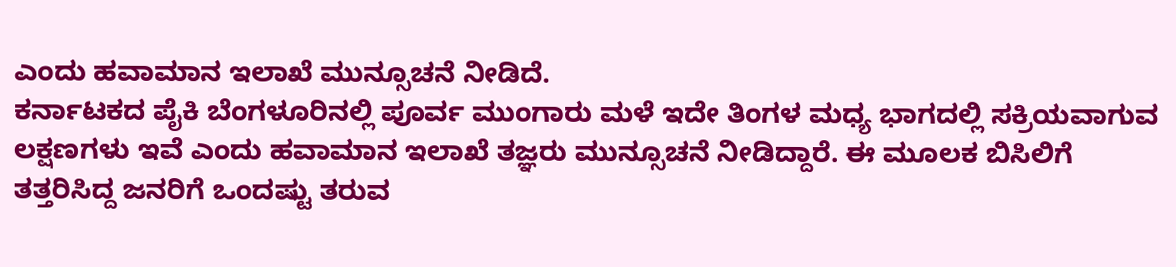ಎಂದು ಹವಾಮಾನ ಇಲಾಖೆ ಮುನ್ಸೂಚನೆ ನೀಡಿದೆ.
ಕರ್ನಾಟಕದ ಪೈಕಿ ಬೆಂಗಳೂರಿನಲ್ಲಿ ಪೂರ್ವ ಮುಂಗಾರು ಮಳೆ ಇದೇ ತಿಂಗಳ ಮಧ್ಯ ಭಾಗದಲ್ಲಿ ಸಕ್ರಿಯವಾಗುವ ಲಕ್ಷಣಗಳು ಇವೆ ಎಂದು ಹವಾಮಾನ ಇಲಾಖೆ ತಜ್ಞರು ಮುನ್ಸೂಚನೆ ನೀಡಿದ್ದಾರೆ. ಈ ಮೂಲಕ ಬಿಸಿಲಿಗೆ ತತ್ತರಿಸಿದ್ದ ಜನರಿಗೆ ಒಂದಷ್ಟು ತರುವ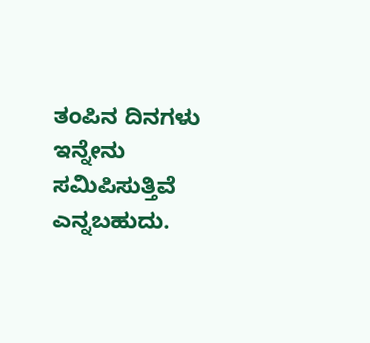ತಂಪಿನ ದಿನಗಳು ಇನ್ನೇನು ಸಮಿಪಿಸುತ್ತಿವೆ ಎನ್ನಬಹುದು.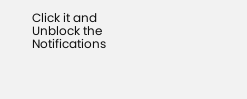Click it and Unblock the Notifications